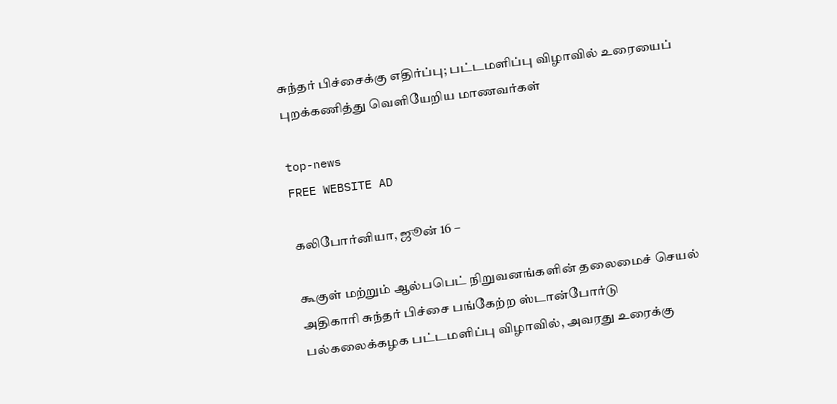சுந்தர் பிச்சைக்கு எதிர்ப்பு; பட்டமளிப்பு விழாவில் உரையைப் புறக்கணித்து வெளியேறிய மாணவர்கள்

top-news
FREE WEBSITE AD

கலிபோர்னியா, ஜூன் 16 –

கூகுள் மற்றும் ஆல்பபெட் நிறுவனங்களின் தலைமைச் செயல் அதிகாரி சுந்தர் பிச்சை பங்கேற்ற ஸ்டான்போர்டு பல்கலைக்கழக பட்டமளிப்பு விழாவில், அவரது உரைக்கு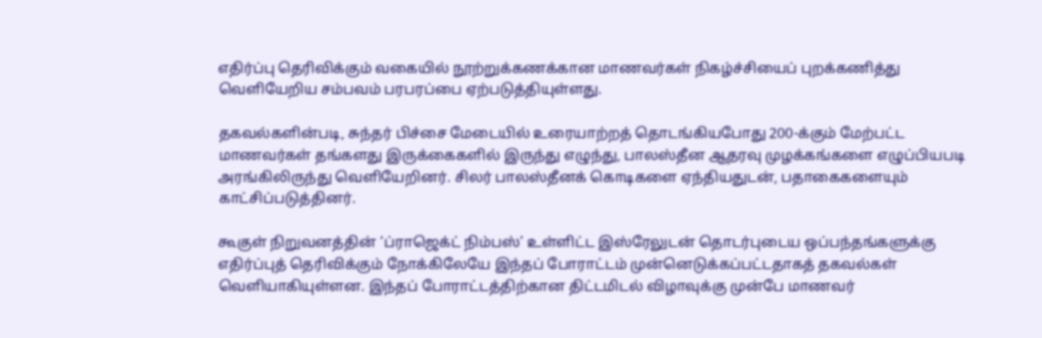எதிர்ப்பு தெரிவிக்கும் வகையில் நூற்றுக்கணக்கான மாணவர்கள் நிகழ்ச்சியைப் புறக்கணித்து வெளியேறிய சம்பவம் பரபரப்பை ஏற்படுத்தியுள்ளது.

தகவல்களின்படி, சுந்தர் பிச்சை மேடையில் உரையாற்றத் தொடங்கியபோது 200-க்கும் மேற்பட்ட மாணவர்கள் தங்களது இருக்கைகளில் இருந்து எழுந்து, பாலஸ்தீன ஆதரவு முழக்கங்களை எழுப்பியபடி அரங்கிலிருந்து வெளியேறினர். சிலர் பாலஸ்தீனக் கொடிகளை ஏந்தியதுடன், பதாகைகளையும் காட்சிப்படுத்தினர்.

கூகுள் நிறுவனத்தின் ‘ப்ராஜெக்ட் நிம்பஸ்’ உள்ளிட்ட இஸ்ரேலுடன் தொடர்புடைய ஒப்பந்தங்களுக்கு எதிர்ப்புத் தெரிவிக்கும் நோக்கிலேயே இந்தப் போராட்டம் முன்னெடுக்கப்பட்டதாகத் தகவல்கள் வெளியாகியுள்ளன. இந்தப் போராட்டத்திற்கான திட்டமிடல் விழாவுக்கு முன்பே மாணவர்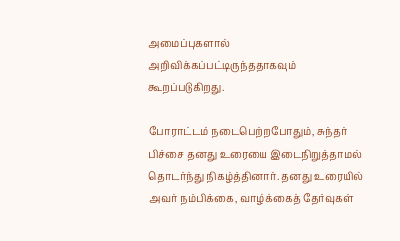அமைப்புகளால் அறிவிக்கப்பட்டிருந்ததாகவும் கூறப்படுகிறது.

போராட்டம் நடைபெற்றபோதும், சுந்தர் பிச்சை தனது உரையை இடைநிறுத்தாமல் தொடர்ந்து நிகழ்த்தினார். தனது உரையில் அவர் நம்பிக்கை, வாழ்க்கைத் தேர்வுகள்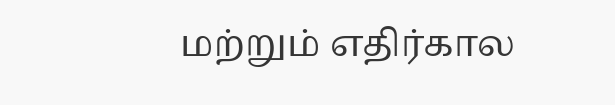மற்றும் எதிர்கால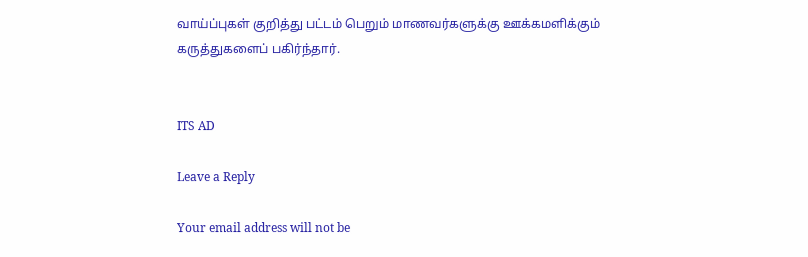வாய்ப்புகள் குறித்து பட்டம் பெறும் மாணவர்களுக்கு ஊக்கமளிக்கும் கருத்துகளைப் பகிர்ந்தார்.


ITS AD

Leave a Reply

Your email address will not be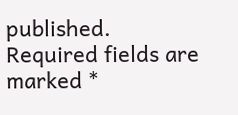published. Required fields are marked *